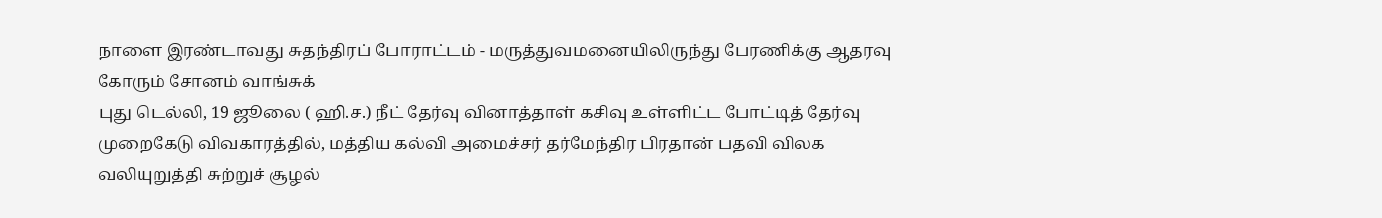நாளை இரண்டாவது சுதந்திரப் போராட்டம் - மருத்துவமனையிலிருந்து பேரணிக்கு ஆதரவு கோரும் சோனம் வாங்சுக்
புது டெல்லி, 19 ஜூலை ( ஹி.ச.) நீட் தேர்வு வினாத்தாள் கசிவு உள்ளிட்ட போட்டித் தேர்வு முறைகேடு விவகாரத்தில், மத்திய கல்வி அமைச்சர் தர்மேந்திர பிரதான் பதவி விலக வலியுறுத்தி சுற்றுச் சூழல்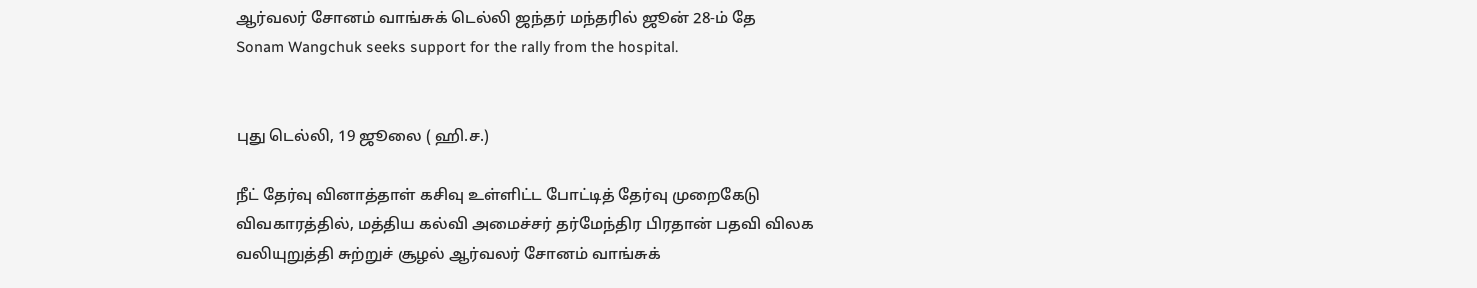ஆர்வலர் சோனம் வாங்சுக் டெல்லி ஜந்தர் மந்தரில் ஜூன் 28-ம் தே
Sonam Wangchuk seeks support for the rally from the hospital.


புது டெல்லி, 19 ஜூலை ( ஹி.ச.)

நீட் தேர்வு வினாத்தாள் கசிவு உள்ளிட்ட போட்டித் தேர்வு முறைகேடு விவகாரத்தில், மத்திய கல்வி அமைச்சர் தர்மேந்திர பிரதான் பதவி விலக வலியுறுத்தி சுற்றுச் சூழல் ஆர்வலர் சோனம் வாங்சுக்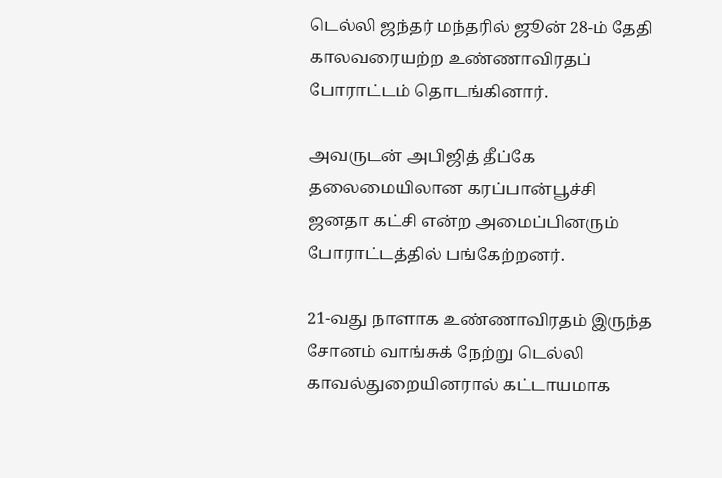டெல்லி ஜந்தர் மந்தரில் ஜூன் 28-ம் தேதி காலவரையற்ற உண்ணாவிரதப் போராட்டம் தொடங்கினார்.

அவருடன் அபிஜித் தீப்கே தலைமையிலான கரப்பான்பூச்சி ஜனதா கட்சி என்ற அமைப்பினரும் போராட்டத்தில் பங்கேற்றனர்.

21-வது நாளாக உண்ணாவிரதம் இருந்த சோனம் வாங்சுக் நேற்று டெல்லி காவல்துறையினரால் கட்டாயமாக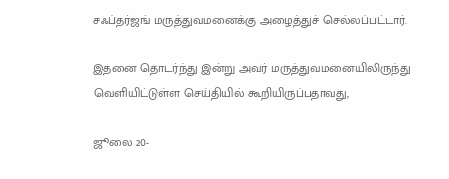சஃப்தர்ஜங் மருத்துவமனைக்கு அழைத்துச் செல்லப்பட்டார்.

இதனை தொடர்ந்து இன்று அவர் மருத்துவமனையிலிருந்து வெளியிட்டுள்ள செய்தியில் கூறியிருப்பதாவது,

ஜூலை 20-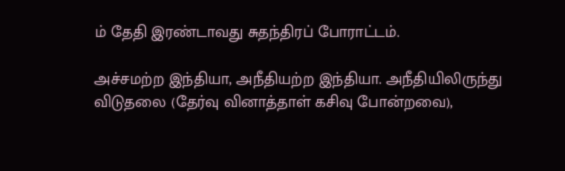ம் தேதி இரண்டாவது சுதந்திரப் போராட்டம்.

அச்சமற்ற இந்தியா, அநீதியற்ற இந்தியா. அநீதியிலிருந்து விடுதலை (தேர்வு வினாத்தாள் கசிவு போன்றவை),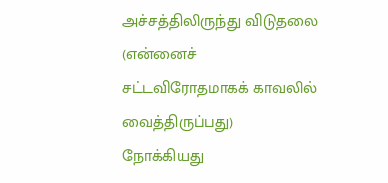அச்சத்திலிருந்து விடுதலை (என்னைச் சட்டவிரோதமாகக் காவலில் வைத்திருப்பது) நோக்கியது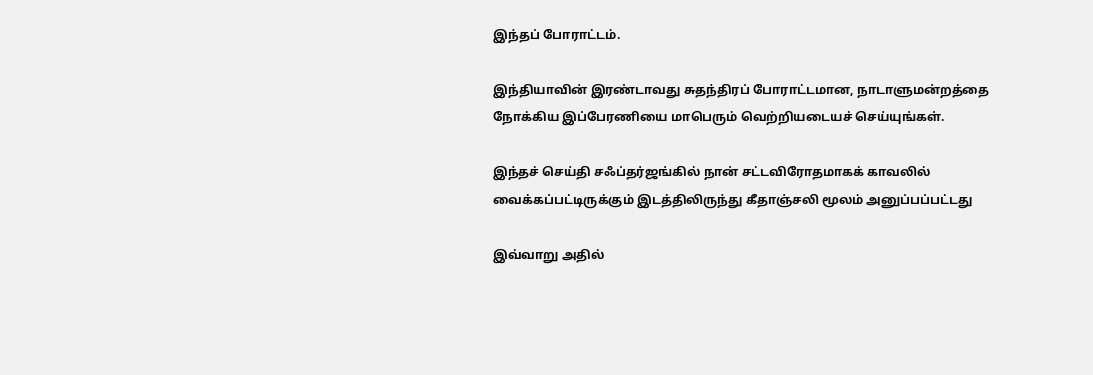இந்தப் போராட்டம்.

இந்தியாவின் இரண்டாவது சுதந்திரப் போராட்டமான, நாடாளுமன்றத்தை நோக்கிய இப்பேரணியை மாபெரும் வெற்றியடையச் செய்யுங்கள்.

இந்தச் செய்தி சஃப்தர்ஜங்கில் நான் சட்டவிரோதமாகக் காவலில் வைக்கப்பட்டிருக்கும் இடத்திலிருந்து கீதாஞ்சலி மூலம் அனுப்பப்பட்டது

இவ்வாறு அதில்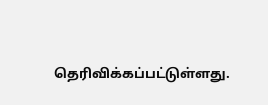தெரிவிக்கப்பட்டுள்ளது.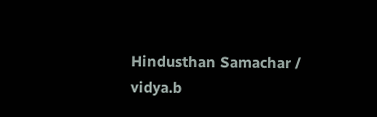Hindusthan Samachar / vidya.b